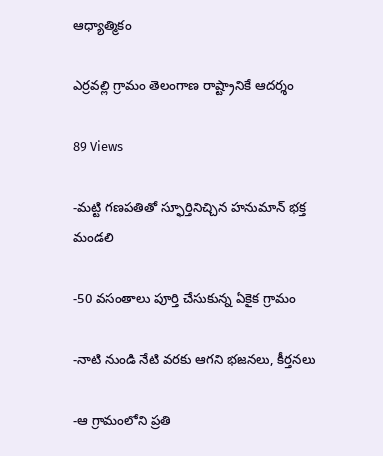ఆధ్యాత్మికం

ఎర్రవల్లి గ్రామం తెలంగాణ రాష్ట్రానికే ఆదర్శం

89 Views

-మట్టి గణపతితో స్ఫూర్తినిచ్చిన హనుమాన్ భక్త మండలి

-50 వసంతాలు పూర్తి చేసుకున్న ఏకైక గ్రామం

-నాటి నుండి నేటి వరకు ఆగని భజనలు, కీర్తనలు

-ఆ గ్రామంలోని ప్రతి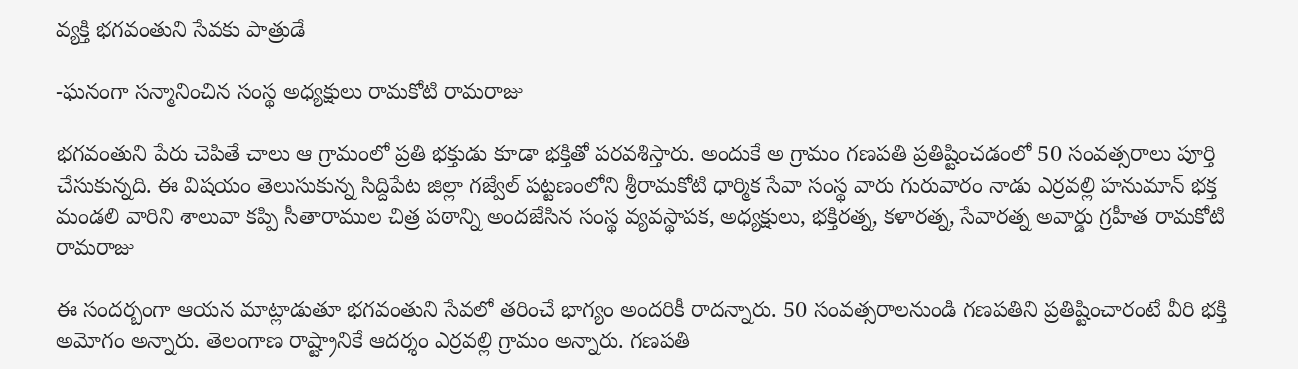వ్యక్తి భగవంతుని సేవకు పాత్రుడే

-ఘనంగా సన్మానించిన సంస్థ అధ్యక్షులు రామకోటి రామరాజు

భగవంతుని పేరు చెపితే చాలు ఆ గ్రామంలో ప్రతి భక్తుడు కూడా భక్తితో పరవశిస్తారు. అందుకే అ గ్రామం గణపతి ప్రతిష్టించడంలో 50 సంవత్సరాలు పూర్తి చేసుకున్నది. ఈ విషయం తెలుసుకున్న సిద్దిపేట జిల్లా గజ్వేల్ పట్టణంలోని శ్రీరామకోటి ధార్మిక సేవా సంస్థ వారు గురువారం నాడు ఎర్రవల్లి హనుమాన్ భక్త మండలి వారిని శాలువా కప్పి సీతారాముల చిత్ర పఠాన్ని అందజేసిన సంస్థ వ్యవస్థాపక, అధ్యక్షులు, భక్తిరత్న, కళారత్న, సేవారత్న అవార్డు గ్రహీత రామకోటి రామరాజు

ఈ సందర్బంగా ఆయన మాట్లాడుతూ భగవంతుని సేవలో తరించే భాగ్యం అందరికీ రాదన్నారు. 50 సంవత్సరాలనుండి గణపతిని ప్రతిష్టించారంటే వీరి భక్తి అమోగం అన్నారు. తెలంగాణ రాష్ట్రానికే ఆదర్శం ఎర్రవల్లి గ్రామం అన్నారు. గణపతి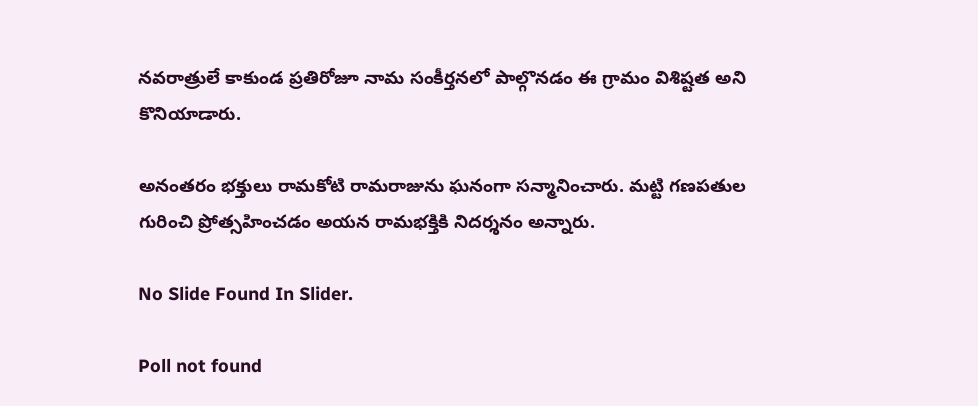నవరాత్రులే కాకుండ ప్రతిరోజూ నామ సంకీర్తనలో పాల్గొనడం ఈ గ్రామం విశిష్టత అని కొనియాడారు.

అనంతరం భక్తులు రామకోటి రామరాజును ఘనంగా సన్మానించారు. మట్టి గణపతుల గురించి ప్రోత్సహించడం అయన రామభక్తికి నిదర్శనం అన్నారు.

No Slide Found In Slider.

Poll not found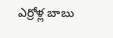ఎర్రోళ్ల బాబు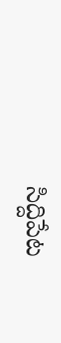సిద్దిపేట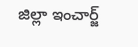జిల్లా ఇంచార్జ్